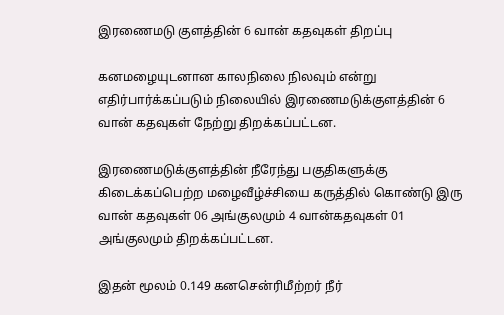இரணைமடு குளத்தின் 6 வான் கதவுகள் திறப்பு

கனமழையுடனான காலநிலை நிலவும் என்று எதிர்பார்க்கப்படும் நிலையில் இரணைமடுக்குளத்தின் 6 வான் கதவுகள் நேற்று திறக்கப்பட்டன.

இரணைமடுக்குளத்தின் நீரேந்து பகுதிகளுக்கு கிடைக்கப்பெற்ற மழைவீழ்ச்சியை கருத்தில் கொண்டு இரு வான் கதவுகள் 06 அங்குலமும் 4 வான்கதவுகள் 01 அங்குலமும் திறக்கப்பட்டன.

இதன் மூலம் 0.149 கனசென்ரிமீற்றர் நீர்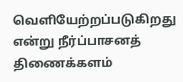வெளியேற்றப்படுகிறது என்று நீர்ப்பாசனத் திணைக்களம்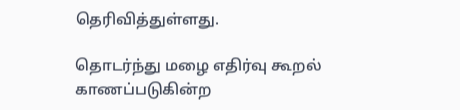தெரிவித்துள்ளது.

தொடர்ந்து மழை எதிர்வு கூறல் காணப்படுகின்ற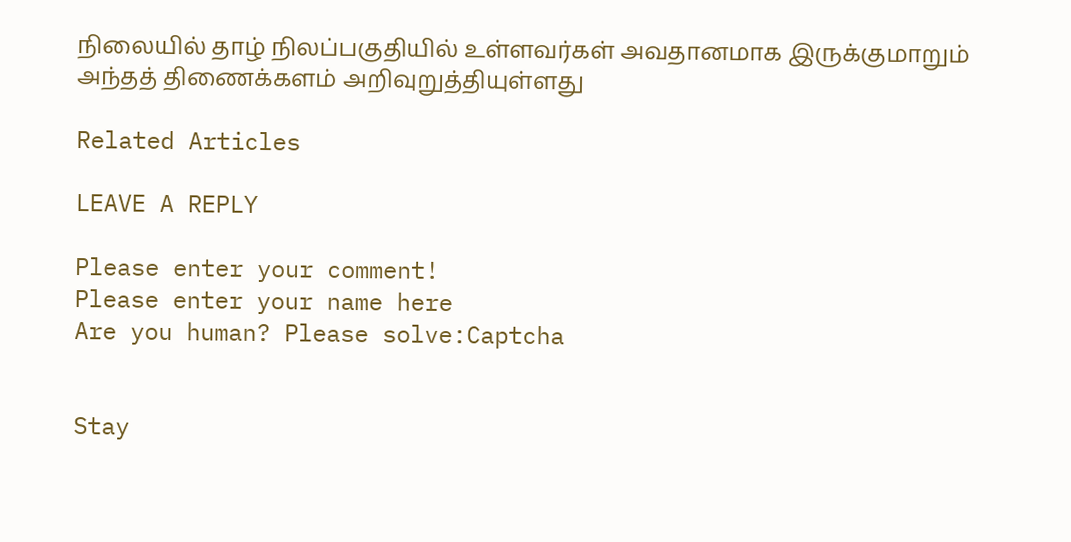நிலையில் தாழ் நிலப்பகுதியில் உள்ளவர்கள் அவதானமாக இருக்குமாறும் அந்தத் திணைக்களம் அறிவுறுத்தியுள்ளது

Related Articles

LEAVE A REPLY

Please enter your comment!
Please enter your name here
Are you human? Please solve:Captcha


Stay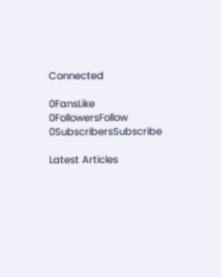Connected

0FansLike
0FollowersFollow
0SubscribersSubscribe

Latest Articles